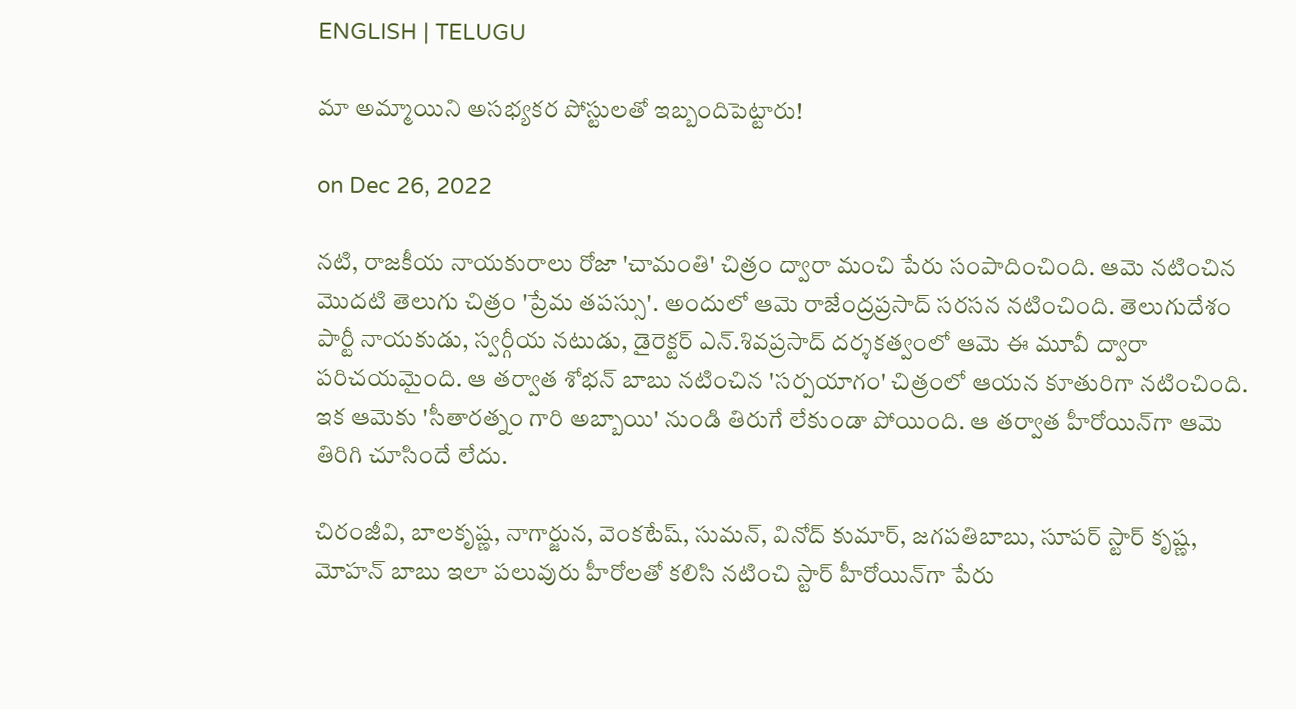ENGLISH | TELUGU

మా అమ్మాయిని అసభ్యకర పోస్టులతో ఇబ్బందిపెట్టారు!

on Dec 26, 2022

న‌టి, రాజ‌కీయ నాయ‌కురాలు రోజా 'చామంతి' చిత్రం ద్వారా మంచి పేరు సంపాదించింది. ఆమె నటించిన మొదటి తెలుగు చిత్రం 'ప్రేమ తపస్సు'. అందులో ఆమె రాజేంద్రప్రసాద్ స‌ర‌స‌న నటించింది. తెలుగుదేశం పార్టీ నాయకుడు, స్వ‌ర్గీయ నటుడు, డైరెక్ట‌ర్ ఎన్‌.శివప్రసాద్ దర్శకత్వంలో ఆమె ఈ మూవీ ద్వారా పరిచయమైంది. ఆ తర్వాత శోభన్ బాబు నటించిన 'సర్పయాగం' చిత్రంలో ఆయన కూతురిగా నటించింది. ఇక ఆమెకు 'సీతారత్నం గారి అబ్బాయి' నుండి తిరుగే లేకుండా పోయింది. ఆ తర్వాత హీరోయిన్‌గా ఆమె తిరిగి చూసిందే లేదు.

చిరంజీవి, బాలకృష్ణ, నాగార్జున, వెంకటేష్, సుమన్, వినోద్ కుమార్, జగపతిబాబు, సూపర్ స్టార్ కృష్ణ, మోహన్ బాబు ఇలా పలువురు హీరోలతో కలిసి నటించి స్టార్ హీరోయిన్‌గా పేరు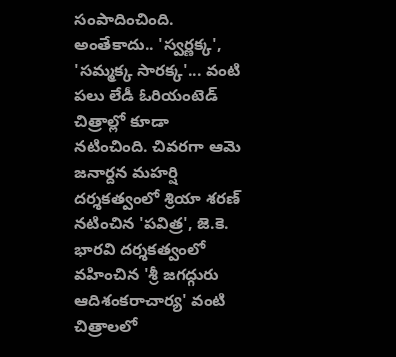సంపాదించింది. అంతేకాదు.. 'స్వర్ణక్క', 'సమ్మక్క సారక్క'... వంటి పలు లేడీ ఓరియంటెడ్‌ చిత్రాల్లో కూడా నటించింది. చివరగా ఆమె జనార్దన మహర్షి దర్శకత్వంలో శ్రియా శరణ్ నటించిన 'పవిత్ర', జె.కె. భారవి దర్శకత్వంలో వహించిన 'శ్రీ జగద్గురు ఆదిశంకరాచార్య' వంటి చిత్రాల‌లో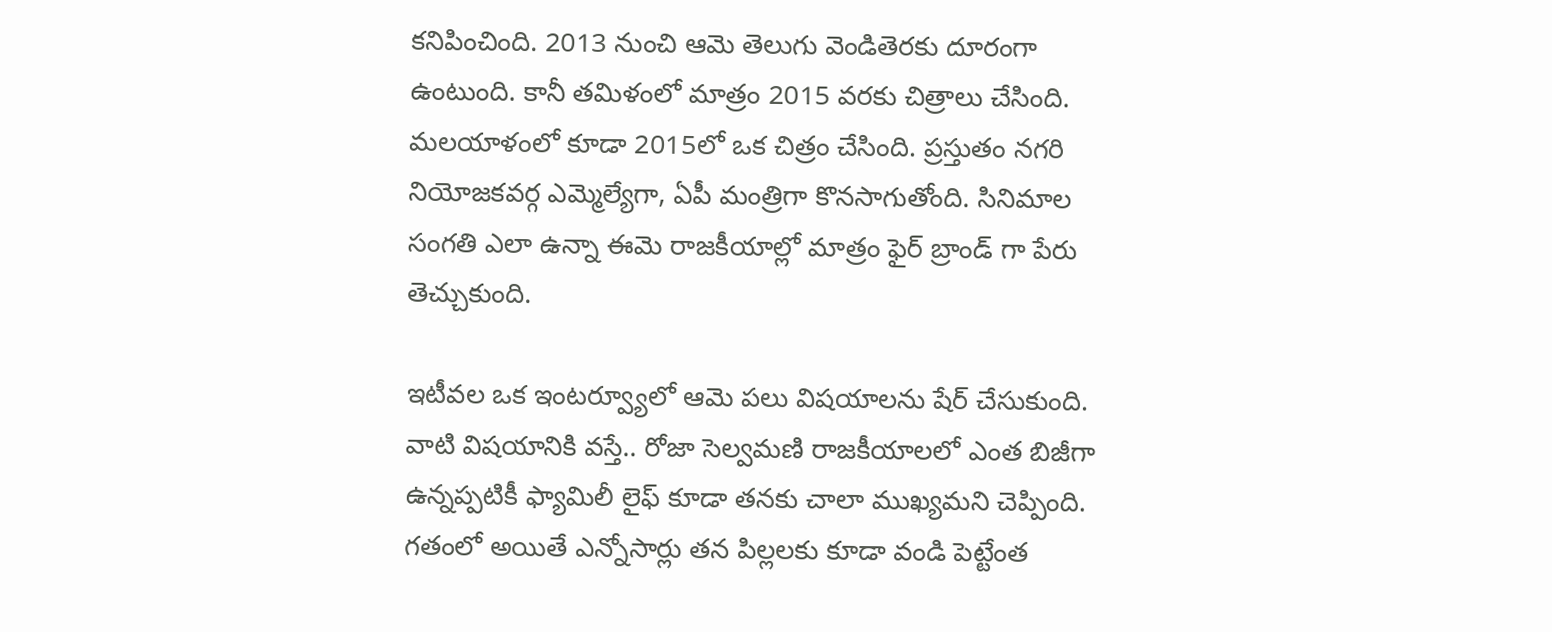క‌నిపించింది. 2013 నుంచి ఆమె తెలుగు వెండితెరకు దూరంగా ఉంటుంది. కానీ తమిళంలో మాత్రం 2015 వరకు చిత్రాలు చేసింది. మలయాళంలో కూడా 2015లో ఒక చిత్రం చేసింది. ప్ర‌స్తుతం నగరి నియోజకవర్గ ఎమ్మెల్యేగా, ఏపీ మంత్రిగా కొనసాగుతోంది. సినిమాల సంగతి ఎలా ఉన్నా ఈమె రాజకీయాల్లో మాత్రం ఫైర్ బ్రాండ్ గా పేరు తెచ్చుకుంది.

ఇటీవల ఒక ఇంటర్వ్యూలో ఆమె పలు విషయాలను షేర్ చేసుకుంది. వాటి విషయానికి వస్తే.. రోజా సెల్వ‌మ‌ణి రాజకీయాలలో ఎంత బిజీగా ఉన్నప్పటికీ ఫ్యామిలీ లైఫ్ కూడా తనకు చాలా ముఖ్యమని చెప్పింది. గతంలో అయితే ఎన్నోసార్లు తన పిల్లలకు కూడా వండి పెట్టేంత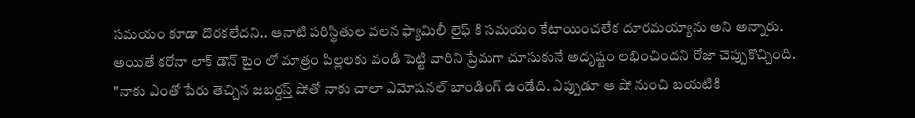సమయం కూడా దొరకలేదని.. ఆనాటి పరిస్థితుల వలన ఫ్యామిలీ లైఫ్ కి స‌మ‌యం కేటాయించ‌లేక దూరమయ్యాను అని అన్నారు. అయితే కరోనా లాక్ డౌన్ టైం లో మాత్రం పిల్లలకు వండి పెట్టి వారిని ప్రేమగా చూసుకునే అదృష్టం లభించిందని రోజా చెప్పుకొచ్చింది. "నాకు ఎంతో పేరు తెచ్చిన జబర్దస్త్ షోతో నాకు చాలా ఎమోషనల్ బాండింగ్ ఉండేది. ఎప్పుడూ ఆ షో నుంచి బయటికి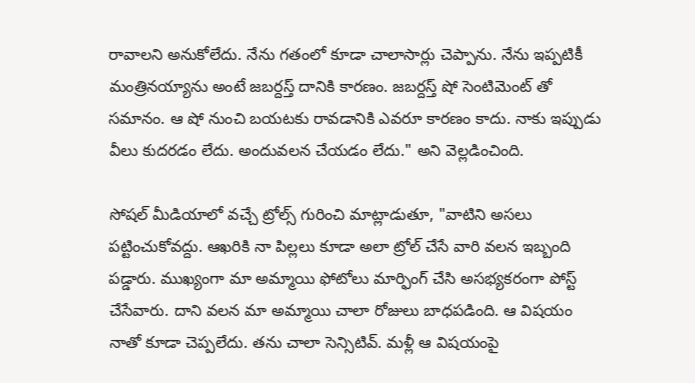రావాలని అనుకోలేదు. నేను గతంలో కూడా చాలాసార్లు చెప్పాను. నేను ఇప్పటికీ మంత్రినయ్యాను అంటే జబర్దస్త్ దానికి కారణం. జబర్దస్త్ షో సెంటిమెంట్ తో సమానం. ఆ షో నుంచి బయటకు రావడానికి ఎవరూ కారణం కాదు. నాకు ఇప్పుడు వీలు కుదరడం లేదు. అందువలన చేయడం లేదు." అని వెల్లడించింది.

సోషల్ మీడియాలో వచ్చే ట్రోల్స్ గురించి మాట్లాడుతూ, "వాటిని అసలు పట్టించుకోవద్దు. ఆఖరికి నా పిల్లలు కూడా అలా ట్రోల్ చేసే వారి వలన ఇబ్బంది పడ్డారు. ముఖ్యంగా మా అమ్మాయి ఫోటోలు మార్ఫింగ్ చేసి అసభ్యకరంగా పోస్ట్ చేసేవారు. దాని వలన మా అమ్మాయి చాలా రోజులు బాధపడింది. ఆ విషయం నాతో కూడా చెప్పలేదు. తను చాలా సెన్సిటివ్. మళ్లీ ఆ విషయంపై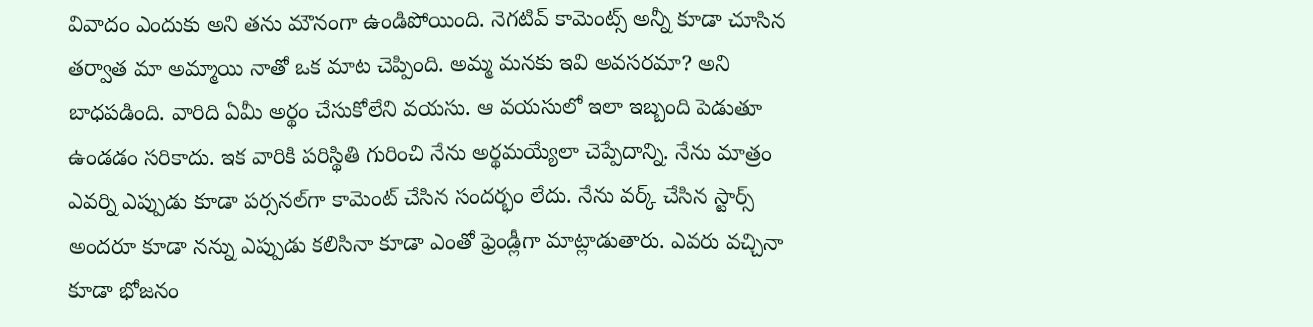వివాదం ఎందుకు అని త‌ను మౌనంగా ఉండిపోయింది. నెగటివ్ కామెంట్స్ అన్నీ కూడా చూసిన తర్వాత మా అమ్మాయి నాతో ఒక మాట చెప్పింది. అమ్మ మనకు ఇవి అవసరమా? అని బాధపడింది. వారిది ఏమీ అర్థం చేసుకోలేని వయసు. ఆ వయసులో ఇలా ఇబ్బంది పెడుతూ ఉండడం సరికాదు. ఇక వారికి పరిస్థితి గురించి నేను అర్థమయ్యేలా చెప్పేదాన్ని. నేను మాత్రం ఎవర్ని ఎప్పుడు కూడా పర్సనల్‌గా కామెంట్ చేసిన సందర్భం లేదు. నేను వర్క్ చేసిన స్టార్స్ అందరూ కూడా నన్ను ఎప్పుడు కలిసినా కూడా ఎంతో ఫ్రెండ్లీగా మాట్లాడుతారు. ఎవరు వచ్చినా కూడా భోజనం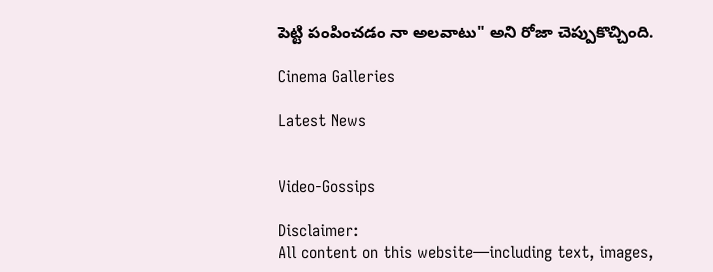పెట్టి పంపించ‌డం నా అలవాటు" అని రోజా చెప్పుకొచ్చింది.

Cinema Galleries

Latest News


Video-Gossips

Disclaimer:
All content on this website—including text, images,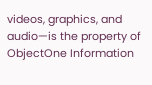videos, graphics, and audio—is the property of ObjectOne Information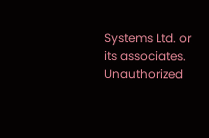Systems Ltd. or its associates. Unauthorized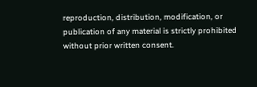reproduction, distribution, modification, or publication of any material is strictly prohibited without prior written consent.